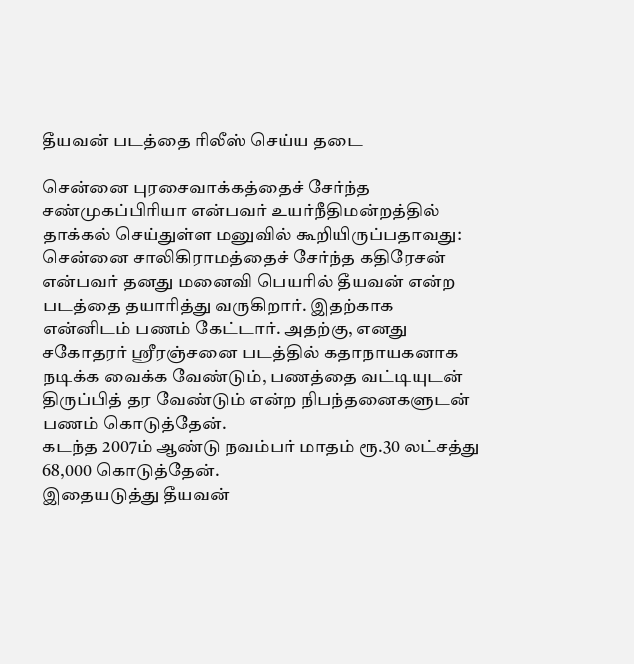தீயவன் படத்தை ரிலீஸ் செய்ய தடை

சென்னை புரசைவாக்கத்தைச் சேர்ந்த சண்முகப்பிரியா என்பவர் உயர்நீதிமன்றத்தில் தாக்கல் செய்துள்ள மனுவில் கூறியிருப்பதாவது:
சென்னை சாலிகிராமத்தைச் சேர்ந்த கதிரேசன் என்பவர் தனது மனைவி பெயரில் தீயவன் என்ற படத்தை தயாரித்து வருகிறார். இதற்காக என்னிடம் பணம் கேட்டார். அதற்கு, எனது சகோதரர் ஸ்ரீரஞ்சனை படத்தில் கதாநாயகனாக நடிக்க வைக்க வேண்டும், பணத்தை வட்டியுடன் திருப்பித் தர வேண்டும் என்ற நிபந்தனைகளுடன் பணம் கொடுத்தேன்.
கடந்த 2007ம் ஆண்டு நவம்பர் மாதம் ரூ.30 லட்சத்து 68,000 கொடுத்தேன்.
இதையடுத்து தீயவன்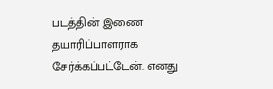படத்தின் இணை தயாரிப்பாளராக சேர்க்கப்பட்டேன். எனது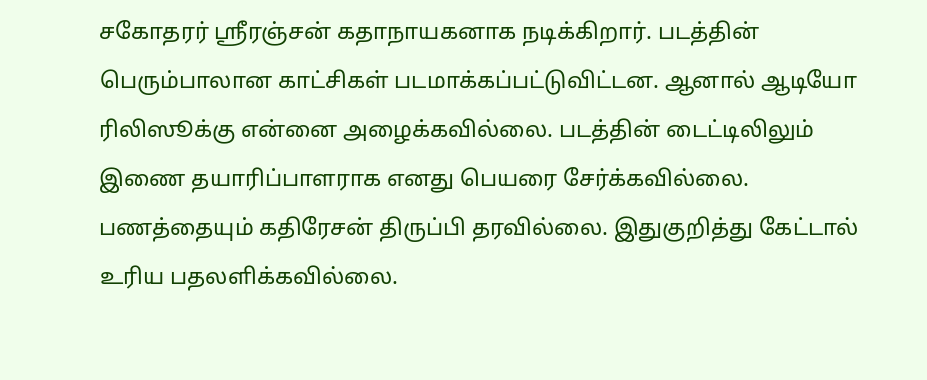சகோதரர் ஸ்ரீரஞ்சன் கதாநாயகனாக நடிக்கிறார். படத்தின் பெரும்பாலான காட்சிகள் படமாக்கப்பட்டுவிட்டன. ஆனால் ஆடியோ ரிலிஸூக்கு என்னை அழைக்கவில்லை. படத்தின் டைட்டிலிலும் இணை தயாரிப்பாளராக எனது பெயரை சேர்க்கவில்லை.
பணத்தையும் கதிரேசன் திருப்பி தரவில்லை. இதுகுறித்து கேட்டால் உரிய பதலளிக்கவில்லை.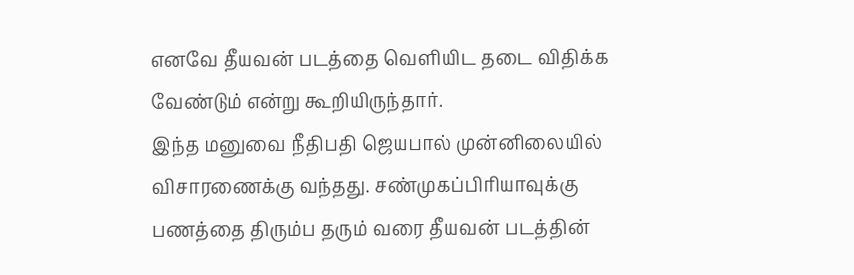எனவே தீயவன் படத்தை வெளியிட தடை விதிக்க வேண்டும் என்று கூறியிருந்தார்.
இந்த மனுவை நீதிபதி ஜெயபால் முன்னிலையில் விசாரணைக்கு வந்தது. சண்முகப்பிரியாவுக்கு பணத்தை திரும்ப தரும் வரை தீயவன் படத்தின்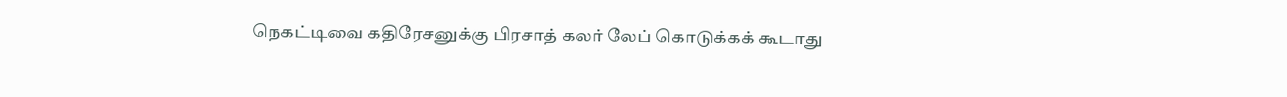நெகட்டிவை கதிரேசனுக்கு பிரசாத் கலர் லேப் கொடுக்கக் கூடாது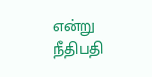என்று நீதிபதி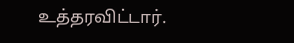உத்தரவிட்டார்.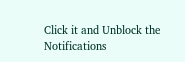Click it and Unblock the Notifications